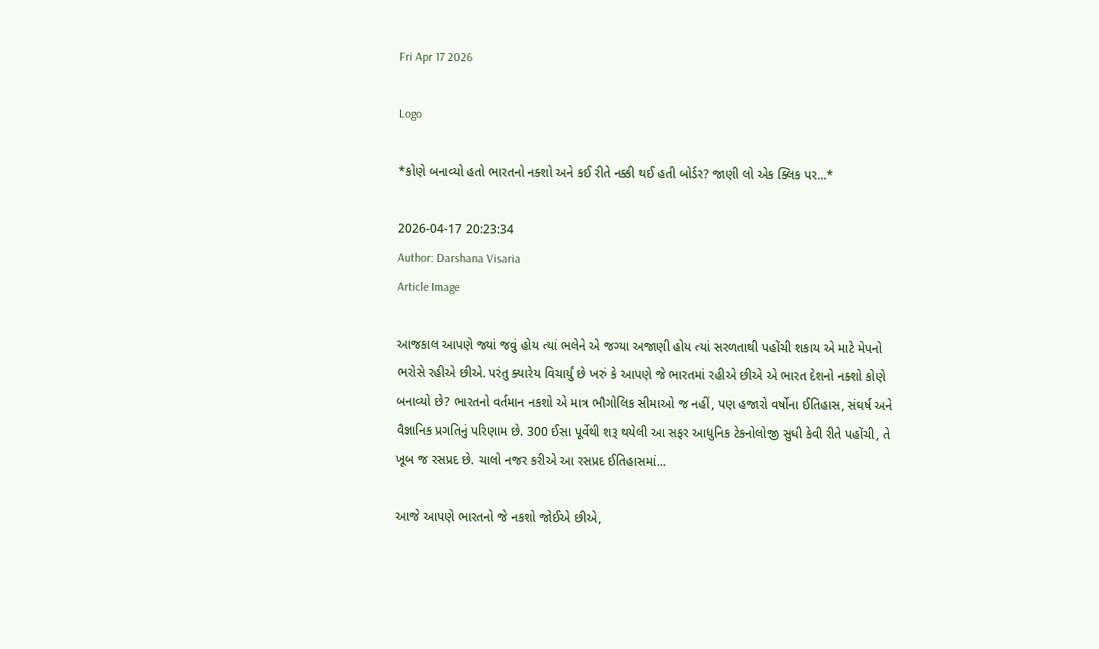Fri Apr 17 2026

Logo

*કોણે બનાવ્યો હતો ભારતનો નક્શો અને કઈ રીતે નક્કી થઈ હતી બોર્ડર? જાણી લો એક ક્લિક પર...*

2026-04-17 20:23:34
Author: Darshana Visaria
Article Image

આજકાલ આપણે જ્યાં જવું હોય ત્યાં ભલેને એ જગ્યા અજાણી હોય ત્યાં સરળતાથી પહોંચી શકાય એ માટે મેપનો ભરોસે રહીએ છીએ. પરંતુ ક્યારેય વિચાર્યું છે ખરું કે આપણે જે ભારતમાં રહીએ છીએ એ ભારત દેશનો નક્શો કોણે બનાવ્યો છે? ભારતનો વર્તમાન નકશો એ માત્ર ભૌગોલિક સીમાઓ જ નહીં, પણ હજારો વર્ષોના ઈતિહાસ, સંઘર્ષ અને વૈજ્ઞાનિક પ્રગતિનું પરિણામ છે. 300 ઈસા પૂર્વેથી શરૂ થયેલી આ સફર આધુનિક ટેકનોલોજી સુધી કેવી રીતે પહોંચી, તે ખૂબ જ રસપ્રદ છે. ચાલો નજર કરીએ આ રસપ્રદ ઈતિહાસમાં...

આજે આપણે ભારતનો જે નકશો જોઈએ છીએ,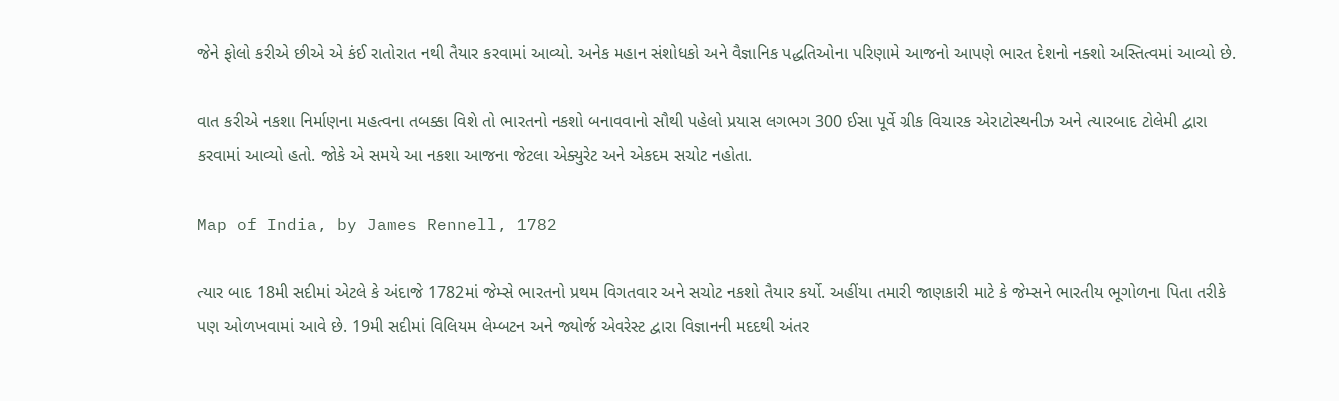જેને ફોલો કરીએ છીએ એ કંઈ રાતોરાત નથી તૈયાર કરવામાં આવ્યો. અનેક મહાન સંશોધકો અને વૈજ્ઞાનિક પદ્ધતિઓના પરિણામે આજનો આપણે ભારત દેશનો નક્શો અસ્તિત્વમાં આવ્યો છે.

વાત કરીએ નકશા નિર્માણના મહત્વના તબક્કા વિશે તો ભારતનો નકશો બનાવવાનો સૌથી પહેલો પ્રયાસ લગભગ 300 ઈસા પૂર્વે ગ્રીક વિચારક એરાટોસ્થનીઝ અને ત્યારબાદ ટોલેમી દ્વારા કરવામાં આવ્યો હતો. જોકે એ સમયે આ નકશા આજના જેટલા એક્યુરેટ અને એકદમ સચોટ નહોતા.

Map of India, by James Rennell, 1782

ત્યાર બાદ 18મી સદીમાં એટલે કે અંદાજે 1782માં જેમ્સે ભારતનો પ્રથમ વિગતવાર અને સચોટ નકશો તૈયાર કર્યો. અહીંયા તમારી જાણકારી માટે કે જેમ્સને ભારતીય ભૂગોળના પિતા તરીકે પણ ઓળખવામાં આવે છે. 19મી સદીમાં વિલિયમ લેમ્બટન અને જ્યોર્જ એવરેસ્ટ દ્વારા વિજ્ઞાનની મદદથી અંતર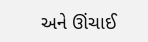અને ઊંચાઈ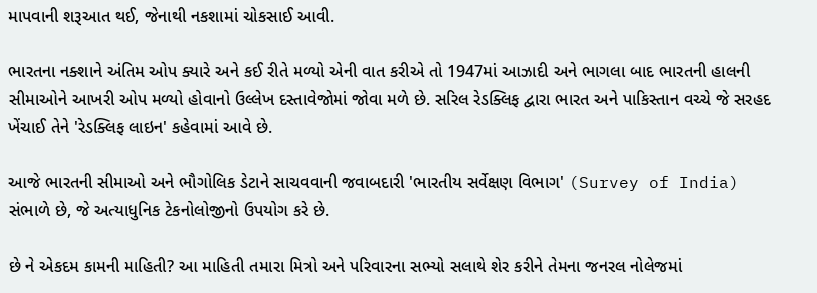માપવાની શરૂઆત થઈ, જેનાથી નકશામાં ચોકસાઈ આવી.

ભારતના નક્શાને અંતિમ ઓપ ક્યારે અને કઈ રીતે મળ્યો એની વાત કરીએ તો 1947માં આઝાદી અને ભાગલા બાદ ભારતની હાલની સીમાઓને આખરી ઓપ મળ્યો હોવાનો ઉલ્લેખ દસ્તાવેજોમાં જોવા મળે છે. સરિલ રેડક્લિફ દ્વારા ભારત અને પાકિસ્તાન વચ્ચે જે સરહદ ખેંચાઈ તેને 'રેડક્લિફ લાઇન' કહેવામાં આવે છે.

આજે ભારતની સીમાઓ અને ભૌગોલિક ડેટાને સાચવવાની જવાબદારી 'ભારતીય સર્વેક્ષણ વિભાગ' (Survey of India) સંભાળે છે, જે અત્યાધુનિક ટેકનોલોજીનો ઉપયોગ કરે છે.

છે ને એકદમ કામની માહિતી? આ માહિતી તમારા મિત્રો અને પરિવારના સભ્યો સલાથે શેર કરીને તેમના જનરલ નોલેજમાં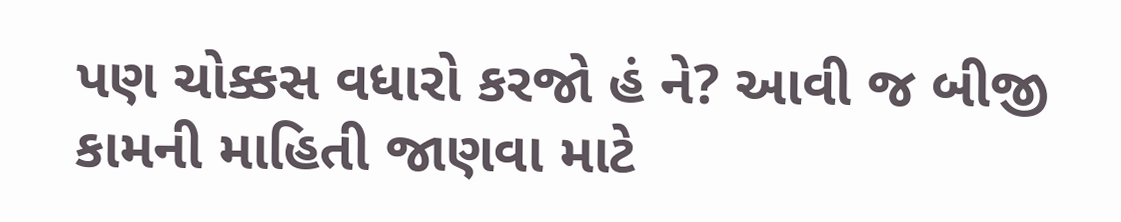પણ ચોક્કસ વધારો કરજો હં ને? આવી જ બીજી કામની માહિતી જાણવા માટે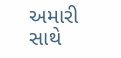અમારી સાથે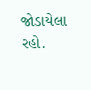જોડાયેલા રહો.